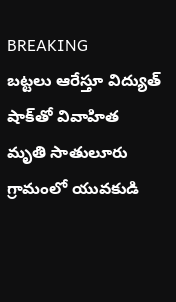BREAKING
బట్టలు ఆరేస్తూ విద్యుత్ షాక్‌తో వివాహిత మృతి సాతులూరు గ్రామంలో యువకుడి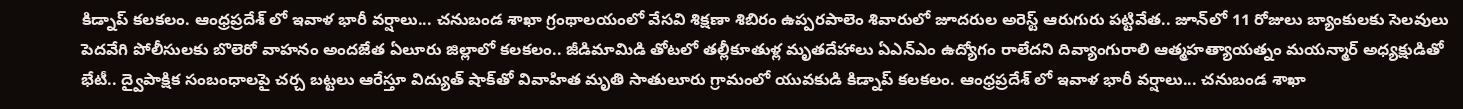కిడ్నాప్ కలకలం. ఆంధ్రప్రదేశ్ లో ఇవాళ భారీ వర్షాలు... చనుబండ శాఖా గ్రంథాలయంలో వేసవి శిక్షణా శిబిరం ఉప్పరపాలెం శివారులో జూదరుల అరెస్ట్ ఆరుగురు పట్టివేత.. జూన్‌లో 11 రోజులు బ్యాంకులకు సెలవులు పెదవేగి పోలీసులకు బొలెరో వాహనం అందజేత ఏలూరు జిల్లాలో కలకలం.. జీడిమామిడి తోటలో తల్లీకూతుళ్ల మృతదేహాలు ఏఎన్‌ఎం ఉద్యోగం రాలేదని దివ్యాంగురాలి ఆత్మహత్యాయత్నం మయన్మార్ అధ్యక్షుడితో భేటీ.. ద్వైపాక్షిక సంబంధాలపై చర్చ బట్టలు ఆరేస్తూ విద్యుత్ షాక్‌తో వివాహిత మృతి సాతులూరు గ్రామంలో యువకుడి కిడ్నాప్ కలకలం. ఆంధ్రప్రదేశ్ లో ఇవాళ భారీ వర్షాలు... చనుబండ శాఖా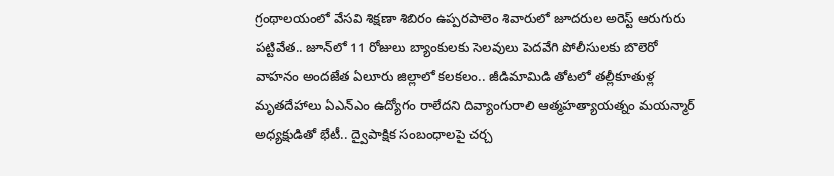గ్రంథాలయంలో వేసవి శిక్షణా శిబిరం ఉప్పరపాలెం శివారులో జూదరుల అరెస్ట్ ఆరుగురు పట్టివేత.. జూన్‌లో 11 రోజులు బ్యాంకులకు సెలవులు పెదవేగి పోలీసులకు బొలెరో వాహనం అందజేత ఏలూరు జిల్లాలో కలకలం.. జీడిమామిడి తోటలో తల్లీకూతుళ్ల మృతదేహాలు ఏఎన్‌ఎం ఉద్యోగం రాలేదని దివ్యాంగురాలి ఆత్మహత్యాయత్నం మయన్మార్ అధ్యక్షుడితో భేటీ.. ద్వైపాక్షిక సంబంధాలపై చర్చ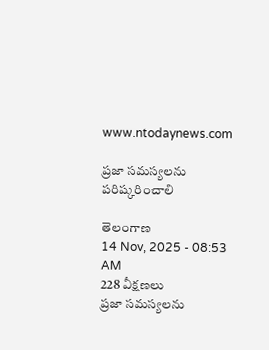www.ntodaynews.com

ప్రజా సమస్యలను పరిష్కరించాలి

తెలంగాణ
14 Nov, 2025 - 08:53 AM
228 వీక్షణలు
ప్రజా సమస్యలను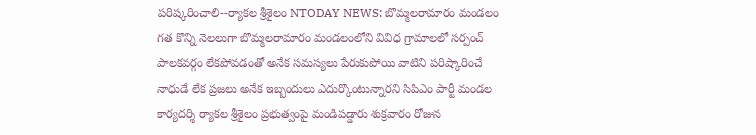పరిష్కరించాలి--ర్యాకల శ్రీశైలం NTODAY NEWS: బొమ్మలరామారం మండలం గత కొన్ని నెలలుగా బొమ్మలరామారం మండలంలోని వివిధ గ్రామాలలో సర్పంచ్ పాలకవర్గం లేకపోవడంతో అనేక సమస్యలు పేరుకుపోయి వాటిని పరిష్కారించే నాధుడే లేక ప్రజలు అనేక ఇబ్బందులు ఎదుర్కొంటున్నారని సిపిఎం పార్టీ మండల కార్యదర్శి ర్యాకల శ్రీశైలం ప్రభుత్వంపై మండిపడ్డారు శుక్రవారం రోజున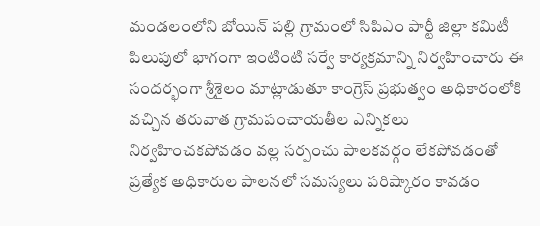మండలంలోని బోయిన్ పల్లి గ్రామంలో సిపిఎం పార్టీ జిల్లా కమిటీ పిలుపులో భాగంగా ఇంటింటి సర్వే కార్యక్రమాన్ని నిర్వహించారు ఈ సందర్భంగా శ్రీశైలం మాట్లాడుతూ కాంగ్రెస్ ప్రభుత్వం అధికారంలోకి వచ్చిన తరువాత గ్రామపంచాయతీల ఎన్నికలు నిర్వహించకపోవడం వల్ల సర్పంచు పాలకవర్గం లేకపోవడంతో ప్రత్యేక అధికారుల పాలనలో సమస్యలు పరిష్కారం కావడం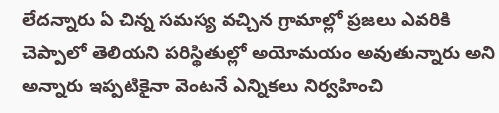లేదన్నారు ఏ చిన్న సమస్య వచ్చిన గ్రామాల్లో ప్రజలు ఎవరికి చెప్పాలో తెలియని పరిస్థితుల్లో అయోమయం అవుతున్నారు అని అన్నారు ఇప్పటికైనా వెంటనే ఎన్నికలు నిర్వహించి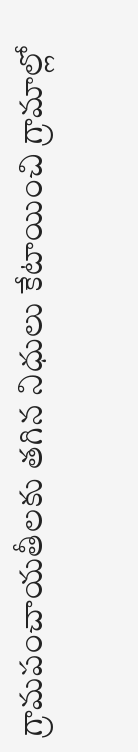గ్రామపంచాయతీలకు తగిన నిధులు కేటాయించి గ్రామాల్లో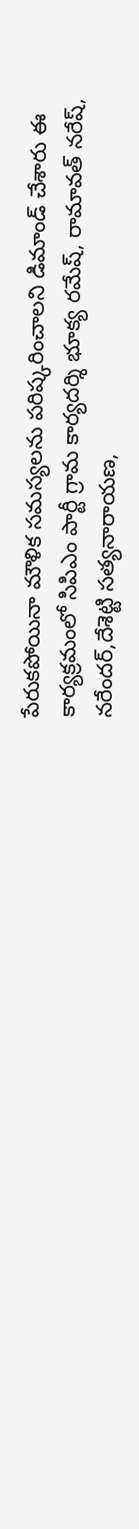పేరుకపోయినా మౌళిక సమస్యలను పరిష్కరించాలని డిమాండ్ చేశారు ఈ కార్యక్రమంలో సిపిఎం పార్టీ గ్రామ కార్యదర్శి భూక్య రమేష్, రామావత్ నరేష్, నరేందర్,దేశెట్టి సత్యనారాయణ,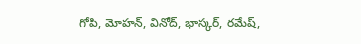గోపి, మోహన్, వినోద్, భాస్కర్, రమేష్,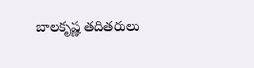బాలకృష్ణ తదితరులు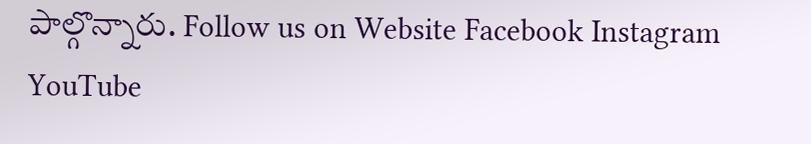పాల్గొన్నారు. Follow us on Website Facebook Instagram YouTube